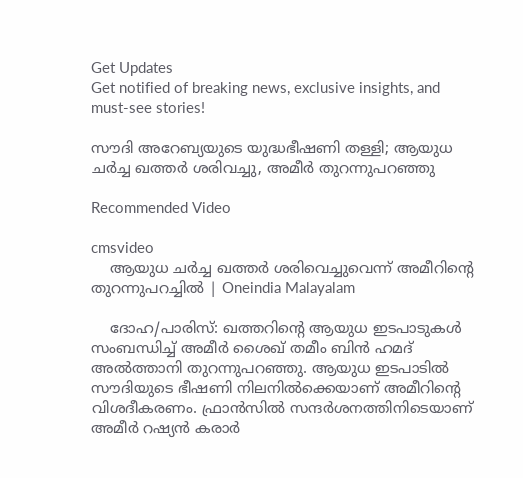Get Updates
Get notified of breaking news, exclusive insights, and must-see stories!

സൗദി അറേബ്യയുടെ യുദ്ധഭീഷണി തള്ളി; ആയുധ ചര്‍ച്ച ഖത്തര്‍ ശരിവച്ചു, അമീര്‍ തുറന്നുപറഞ്ഞു

Recommended Video

cmsvideo
    ആയുധ ചര്‍ച്ച ഖത്തര്‍ ശരിവെച്ചുവെന്ന് അമീറിന്റെ തുറന്നുപറച്ചിൽ | Oneindia Malayalam

    ദോഹ/പാരിസ്: ഖത്തറിന്റെ ആയുധ ഇടപാടുകള്‍ സംബന്ധിച്ച് അമീര്‍ ശൈഖ് തമീം ബിന്‍ ഹമദ് അല്‍ത്താനി തുറന്നുപറഞ്ഞു. ആയുധ ഇടപാടില്‍ സൗദിയുടെ ഭീഷണി നിലനില്‍ക്കെയാണ് അമീറിന്റെ വിശദീകരണം. ഫ്രാന്‍സില്‍ സന്ദര്‍ശനത്തിനിടെയാണ് അമീര്‍ റഷ്യന്‍ കരാര്‍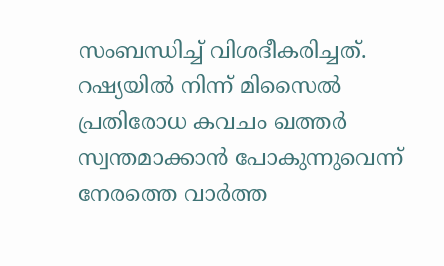സംബന്ധിച്ച് വിശദീകരിച്ചത്. റഷ്യയില്‍ നിന്ന് മിസൈല്‍ പ്രതിരോധ കവചം ഖത്തര്‍ സ്വന്തമാക്കാന്‍ പോകുന്നുവെന്ന് നേരത്തെ വാര്‍ത്ത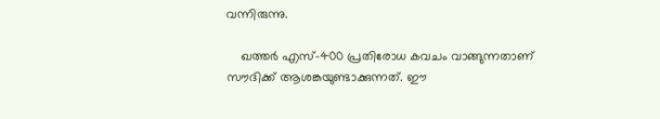വന്നിരുന്നു.

    ഖത്തര്‍ എസ്-400 പ്രതിരോധ കവചം വാങ്ങുന്നതാണ് സൗദിക്ക് ആശങ്കയുണ്ടാക്കുന്നത്. ഈ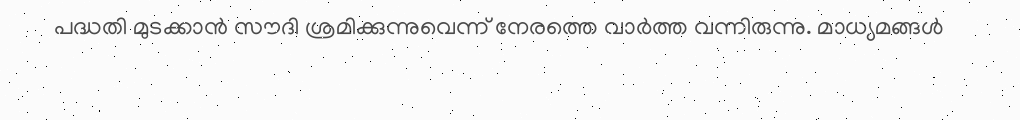പദ്ധതി മുടക്കാന്‍ സൗദി ശ്രമിക്കുന്നുവെന്ന് നേരത്തെ വാര്‍ത്ത വന്നിരുന്നു. മാധ്യമങ്ങള്‍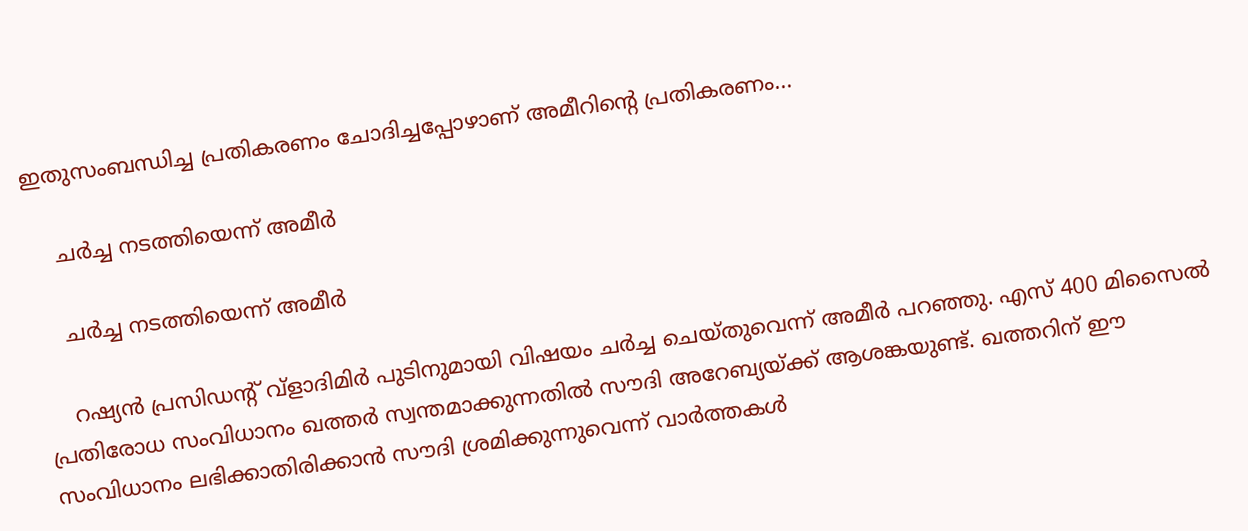ഇതുസംബന്ധിച്ച പ്രതികരണം ചോദിച്ചപ്പോഴാണ് അമീറിന്റെ പ്രതികരണം...

    ചര്‍ച്ച നടത്തിയെന്ന് അമീര്‍

    ചര്‍ച്ച നടത്തിയെന്ന് അമീര്‍

    റഷ്യന്‍ പ്രസിഡന്റ് വ്‌ളാദിമിര്‍ പുടിനുമായി വിഷയം ചര്‍ച്ച ചെയ്തുവെന്ന് അമീര്‍ പറഞ്ഞു. എസ് 400 മിസൈല്‍ പ്രതിരോധ സംവിധാനം ഖത്തര്‍ സ്വന്തമാക്കുന്നതില്‍ സൗദി അറേബ്യയ്ക്ക് ആശങ്കയുണ്ട്. ഖത്തറിന് ഈ സംവിധാനം ലഭിക്കാതിരിക്കാന്‍ സൗദി ശ്രമിക്കുന്നുവെന്ന് വാര്‍ത്തകള്‍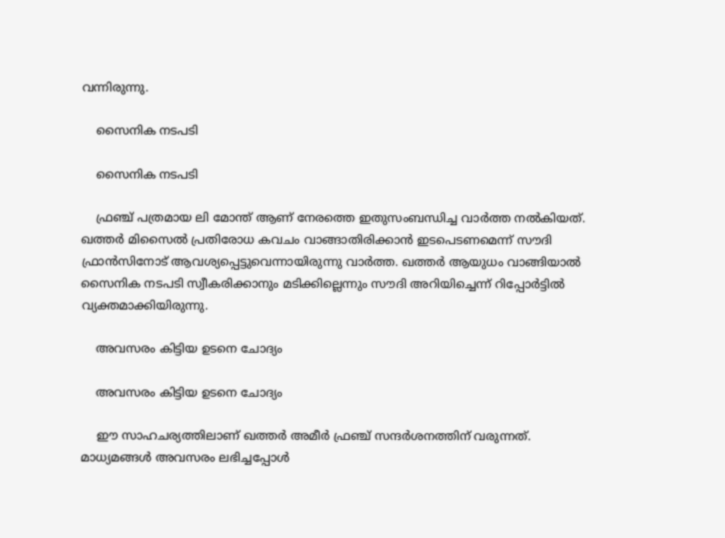വന്നിരുന്നു.

    സൈനിക നടപടി

    സൈനിക നടപടി

    ഫ്രഞ്ച് പത്രമായ ലി മോന്ത് ആണ് നേരത്തെ ഇതുസംബന്ധിച്ച വാര്‍ത്ത നല്‍കിയത്. ഖത്തര്‍ മിസൈല്‍ പ്രതിരോധ കവചം വാങ്ങാതിരിക്കാന്‍ ഇടപെടണമെന്ന് സൗദി ഫ്രാന്‍സിനോട് ആവശ്യപ്പെട്ടുവെന്നായിരുന്നു വാര്‍ത്ത. ഖത്തര്‍ ആയുധം വാങ്ങിയാല്‍ സൈനിക നടപടി സ്വീകരിക്കാനും മടിക്കില്ലെന്നും സൗദി അറിയിച്ചെന്ന് റിപ്പോര്‍ട്ടില്‍ വ്യക്തമാക്കിയിരുന്നു.

    അവസരം കിട്ടിയ ഉടനെ ചോദ്യം

    അവസരം കിട്ടിയ ഉടനെ ചോദ്യം

    ഈ സാഹചര്യത്തിലാണ് ഖത്തര്‍ അമീര്‍ ഫ്രഞ്ച് സന്ദര്‍ശനത്തിന് വരുന്നത്. മാധ്യമങ്ങള്‍ അവസരം ലഭിച്ചപ്പോള്‍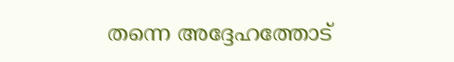തന്നെ അദ്ദേഹത്തോട്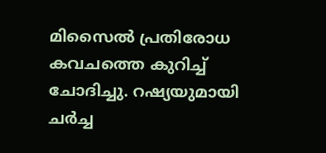മിസൈല്‍ പ്രതിരോധ കവചത്തെ കുറിച്ച് ചോദിച്ചു. റഷ്യയുമായി ചര്‍ച്ച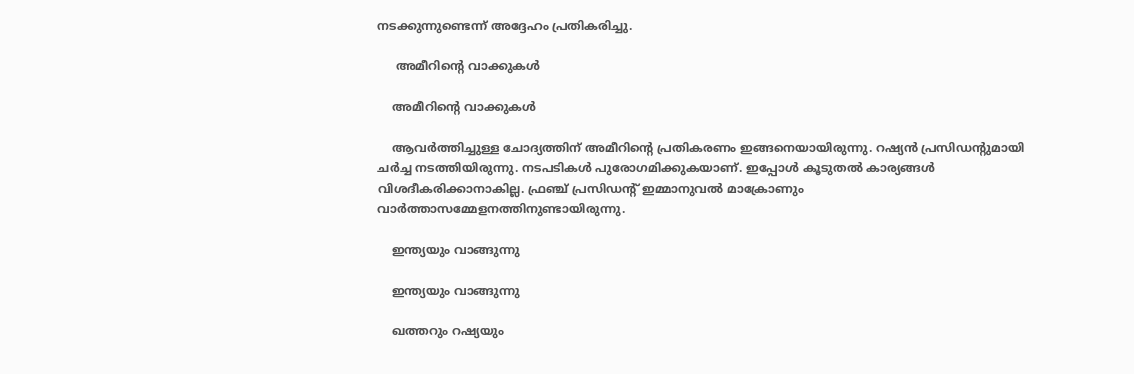നടക്കുന്നുണ്ടെന്ന് അദ്ദേഹം പ്രതികരിച്ചു.

     അമീറിന്റെ വാക്കുകള്‍

    അമീറിന്റെ വാക്കുകള്‍

    ആവര്‍ത്തിച്ചുള്ള ചോദ്യത്തിന് അമീറിന്റെ പ്രതികരണം ഇങ്ങനെയായിരുന്നു. റഷ്യന്‍ പ്രസിഡന്റുമായി ചര്‍ച്ച നടത്തിയിരുന്നു. നടപടികള്‍ പുരോഗമിക്കുകയാണ്. ഇപ്പോള്‍ കൂടുതല്‍ കാര്യങ്ങള്‍ വിശദീകരിക്കാനാകില്ല. ഫ്രഞ്ച് പ്രസിഡന്റ് ഇമ്മാനുവല്‍ മാക്രോണും വാര്‍ത്താസമ്മേളനത്തിനുണ്ടായിരുന്നു.

    ഇന്ത്യയും വാങ്ങുന്നു

    ഇന്ത്യയും വാങ്ങുന്നു

    ഖത്തറും റഷ്യയും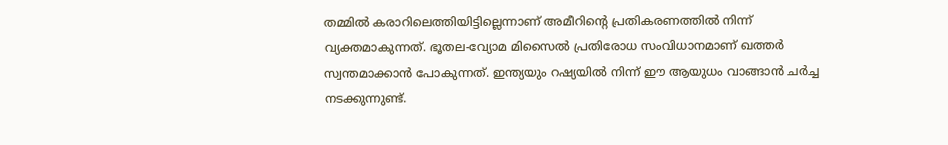തമ്മില്‍ കരാറിലെത്തിയിട്ടില്ലെന്നാണ് അമീറിന്റെ പ്രതികരണത്തില്‍ നിന്ന് വ്യക്തമാകുന്നത്. ഭൂതല-വ്യോമ മിസൈല്‍ പ്രതിരോധ സംവിധാനമാണ് ഖത്തര്‍ സ്വന്തമാക്കാന്‍ പോകുന്നത്. ഇന്ത്യയും റഷ്യയില്‍ നിന്ന് ഈ ആയുധം വാങ്ങാന്‍ ചര്‍ച്ച നടക്കുന്നുണ്ട്.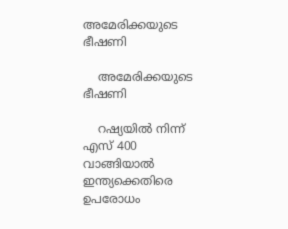അമേരിക്കയുടെ ഭീഷണി

    അമേരിക്കയുടെ ഭീഷണി

    റഷ്യയില്‍ നിന്ന് എസ് 400 വാങ്ങിയാല്‍ ഇന്ത്യക്കെതിരെ ഉപരോധം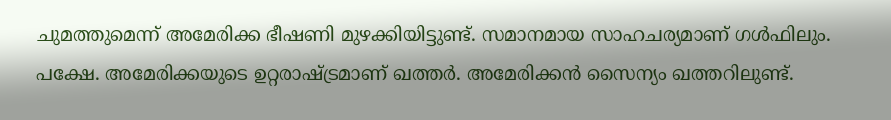ചുമത്തുമെന്ന് അമേരിക്ക ഭീഷണി മുഴക്കിയിട്ടുണ്ട്. സമാനമായ സാഹചര്യമാണ് ഗള്‍ഫിലും. പക്ഷേ. അമേരിക്കയുടെ ഉറ്റരാഷ്ട്രമാണ് ഖത്തര്‍. അമേരിക്കന്‍ സൈന്യം ഖത്തറിലുണ്ട്.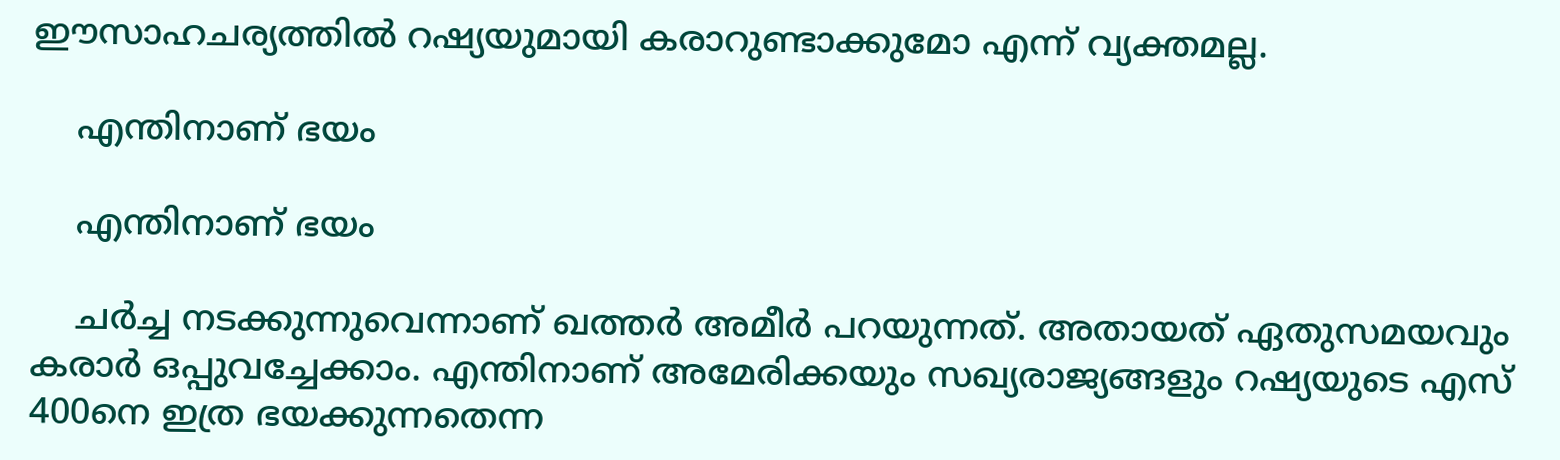ഈസാഹചര്യത്തില്‍ റഷ്യയുമായി കരാറുണ്ടാക്കുമോ എന്ന് വ്യക്തമല്ല.

    എന്തിനാണ് ഭയം

    എന്തിനാണ് ഭയം

    ചര്‍ച്ച നടക്കുന്നുവെന്നാണ് ഖത്തര്‍ അമീര്‍ പറയുന്നത്. അതായത് ഏതുസമയവും കരാര്‍ ഒപ്പുവച്ചേക്കാം. എന്തിനാണ് അമേരിക്കയും സഖ്യരാജ്യങ്ങളും റഷ്യയുടെ എസ് 400നെ ഇത്ര ഭയക്കുന്നതെന്ന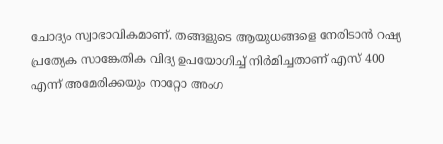ചോദ്യം സ്വാഭാവികമാണ്. തങ്ങളുടെ ആയുധങ്ങളെ നേരിടാന്‍ റഷ്യ പ്രത്യേക സാങ്കേതിക വിദ്യ ഉപയോഗിച്ച് നിര്‍മിച്ചതാണ് എസ് 400 എന്ന് അമേരിക്കയും നാറ്റോ അംഗ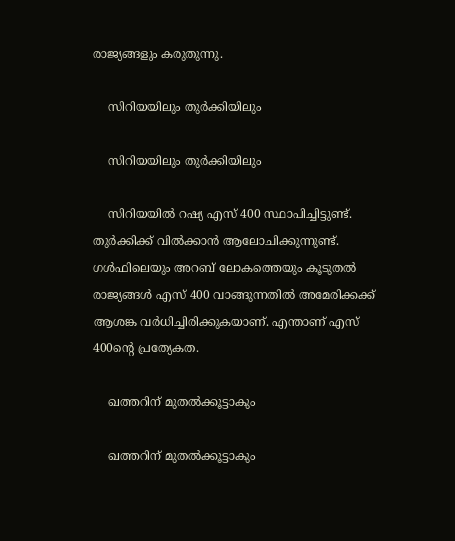രാജ്യങ്ങളും കരുതുന്നു.

    സിറിയയിലും തുര്‍ക്കിയിലും

    സിറിയയിലും തുര്‍ക്കിയിലും

    സിറിയയില്‍ റഷ്യ എസ് 400 സ്ഥാപിച്ചിട്ടുണ്ട്. തുര്‍ക്കിക്ക് വില്‍ക്കാന്‍ ആലോചിക്കുന്നുണ്ട്. ഗള്‍ഫിലെയും അറബ് ലോകത്തെയും കൂടുതല്‍ രാജ്യങ്ങള്‍ എസ് 400 വാങ്ങുന്നതില്‍ അമേരിക്കക്ക് ആശങ്ക വര്‍ധിച്ചിരിക്കുകയാണ്. എന്താണ് എസ് 400ന്റെ പ്രത്യേകത.

    ഖത്തറിന് മുതല്‍ക്കൂട്ടാകും

    ഖത്തറിന് മുതല്‍ക്കൂട്ടാകും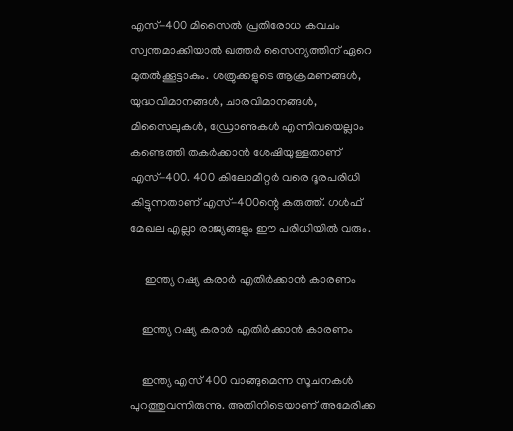എസ്-400 മിസൈല്‍ പ്രതിരോധ കവചം സ്വന്തമാക്കിയാല്‍ ഖത്തര്‍ സൈന്യത്തിന് ഏറെ മുതല്‍ക്കൂട്ടാകും. ശത്രുക്കളുടെ ആക്രമണങ്ങള്‍, യുദ്ധവിമാനങ്ങള്‍, ചാരവിമാനങ്ങള്‍, മിസൈലുകള്‍, ഡ്രോണുകള്‍ എന്നിവയെല്ലാം കണ്ടെത്തി തകര്‍ക്കാന്‍ ശേഷിയുള്ളതാണ് എസ്-400. 400 കിലോമീറ്റര്‍ വരെ ദൂരപരിധി കിട്ടുന്നതാണ് എസ്-400ന്റെ കരുത്ത്. ഗള്‍ഫ് മേഖല എല്ലാ രാജ്യങ്ങളും ഈ പരിധിയില്‍ വരും.

     ഇന്ത്യ റഷ്യ കരാര്‍ എതിര്‍ക്കാന്‍ കാരണം

    ഇന്ത്യ റഷ്യ കരാര്‍ എതിര്‍ക്കാന്‍ കാരണം

    ഇന്ത്യ എസ് 400 വാങ്ങുമെന്ന സൂചനകള്‍ പുറത്തുവന്നിരുന്നു. അതിനിടെയാണ് അമേരിക്ക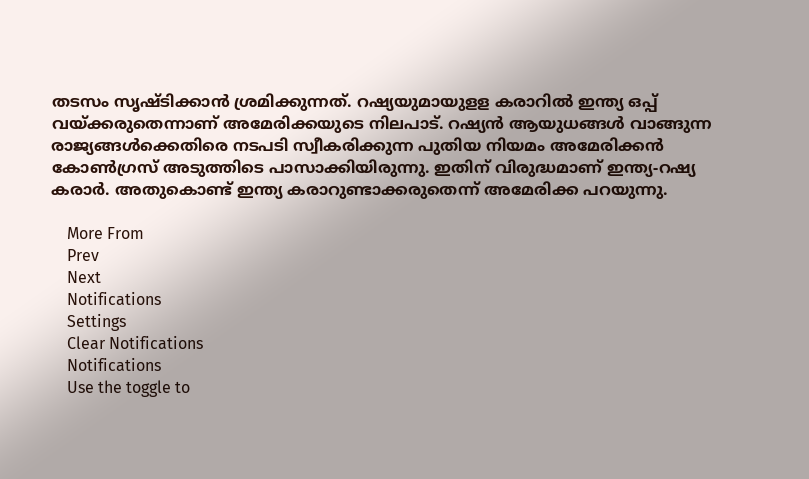തടസം സൃഷ്ടിക്കാന്‍ ശ്രമിക്കുന്നത്. റഷ്യയുമായുളള കരാറില്‍ ഇന്ത്യ ഒപ്പ് വയ്ക്കരുതെന്നാണ് അമേരിക്കയുടെ നിലപാട്. റഷ്യന്‍ ആയുധങ്ങള്‍ വാങ്ങുന്ന രാജ്യങ്ങള്‍ക്കെതിരെ നടപടി സ്വീകരിക്കുന്ന പുതിയ നിയമം അമേരിക്കന്‍ കോണ്‍ഗ്രസ് അടുത്തിടെ പാസാക്കിയിരുന്നു. ഇതിന് വിരുദ്ധമാണ് ഇന്ത്യ-റഷ്യ കരാര്‍. അതുകൊണ്ട് ഇന്ത്യ കരാറുണ്ടാക്കരുതെന്ന് അമേരിക്ക പറയുന്നു.

    More From
    Prev
    Next
    Notifications
    Settings
    Clear Notifications
    Notifications
    Use the toggle to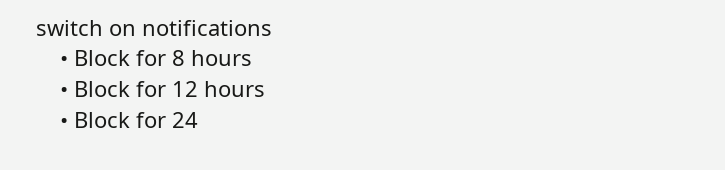switch on notifications
    • Block for 8 hours
    • Block for 12 hours
    • Block for 24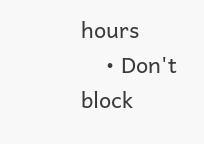hours
    • Don't block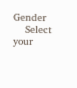Gender
    Select your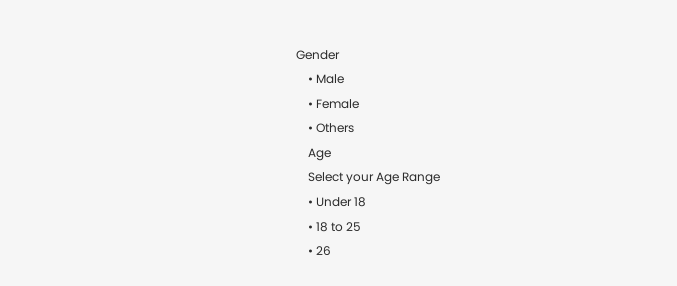Gender
    • Male
    • Female
    • Others
    Age
    Select your Age Range
    • Under 18
    • 18 to 25
    • 26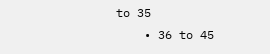to 35
    • 36 to 45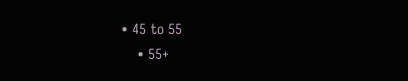• 45 to 55
    • 55+